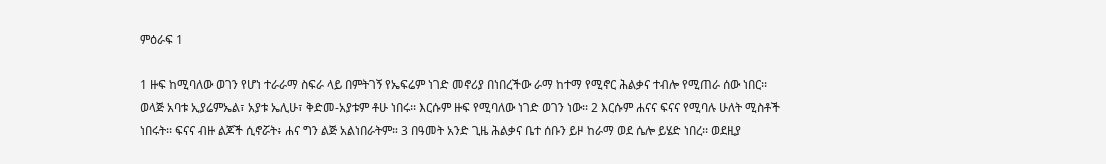ምዕራፍ 1

1 ዙፍ ከሚባለው ወገን የሆነ ተራራማ ስፍራ ላይ በምትገኝ የኤፍሬም ነገድ መኖሪያ በነበረችው ራማ ከተማ የሚኖር ሕልቃና ተብሎ የሚጠራ ሰው ነበር፡፡ ወላጅ አባቱ ኢያሬምኤል፣ አያቱ ኤሊሁ፣ ቅድመ-አያቱም ቶሁ ነበሩ፡፡ እርሱም ዙፍ የሚባለው ነገድ ወገን ነው፡፡ 2 እርሱም ሐናና ፍናና የሚባሉ ሁለት ሚስቶች ነበሩት፡፡ ፍናና ብዙ ልጆች ሲኖሯት፥ ሐና ግን ልጅ አልነበራትም። 3 በዓመት አንድ ጊዜ ሕልቃና ቤተ ሰቡን ይዞ ከራማ ወደ ሴሎ ይሄድ ነበረ፡፡ ወደዚያ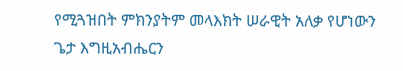የሚጓዝበት ምክንያትም መላእክት ሠራዊት አለቃ የሆነውን ጌታ እግዚአብሔርን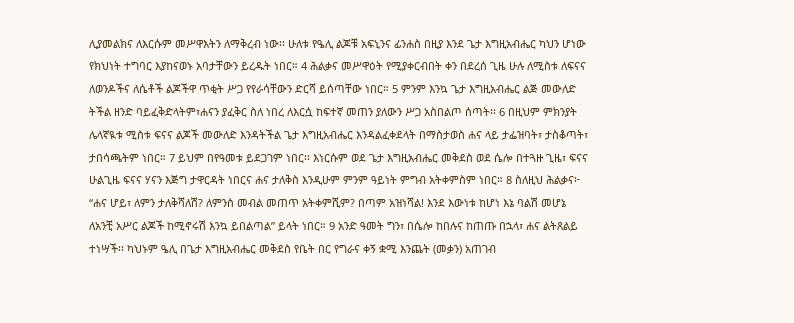ሊያመልክና ለእርሱም መሥዋእትን ለማቅረብ ነው፡፡ ሁለቱ የዔሊ ልጆቹ አፍኒንና ፊንሐስ በዚያ እንደ ጌታ እግዚአብሔር ካህን ሆነው የክህነት ተግባር እያከናወኑ አባታቸውን ይረዱት ነበር። 4 ሕልቃና መሥዋዕት የሚያቀርብበት ቀን በደረሰ ጊዜ ሁሉ ለሚስቱ ለፍናና ለወንዶችና ለሴቶች ልጆችዋ ጥቂት ሥጋ የየራሳቸውን ድርሻ ይሰጣቸው ነበር። 5 ምንም እንኳ ጌታ እግዚአብሔር ልጅ መውለድ ትችል ዘንድ ባይፈቅድላትም፣ሐናን ያፈቅር ስለ ነበረ ለእርሷ ከፍተኛ መጠን ያለውን ሥጋ አስበልጦ ሰጣት፡፡ 6 በዚህም ምክንያት ሌላኛዪቱ ሚስቱ ፍናና ልጆች መውለድ እንዳትችል ጌታ እግዚአብሔር እንዳልፈቀደላት በማስታወስ ሐና ላይ ታፌዝባት፣ ታስቆጣት፣ ታበሳጫትም ነበር። 7 ይህም በየዓመቱ ይደጋገም ነበር፡፡ እነርሱም ወደ ጌታ እግዚአብሔር መቅደስ ወደ ሴሎ በተጓዙ ጊዜ፣ ፍናና ሁልጊዜ ፍናና ሃናን እጅግ ታዋርዳት ነበርና ሐና ታለቅስ እንዲሁም ምንም ዓይነት ምግብ አትቀምስም ነበር። 8 ስለዚህ ሕልቃና፦ “ሐና ሆይ፣ ለምን ታለቅሻለሽ? ለምንስ መብል መጠጥ አትቀምሺም? በጣም አዝነሻል! እንደ እውነቱ ከሆነ እኔ ባልሽ መሆኔ ለአንቺ አሥር ልጆች ከሚኖሩሽ እንኳ ይበልጣል” ይላት ነበር። 9 አንድ ዓመት ግን፣ በሴሎ ከበሉና ከጠጡ በኋላ፣ ሐና ልትጸልይ ተነሣች፡፡ ካህኑም ዔሊ በጌታ እግዚአብሔር መቅደስ የቤት በር የግራና ቀኝ ቋሚ እንጨት (መቃን) አጠገብ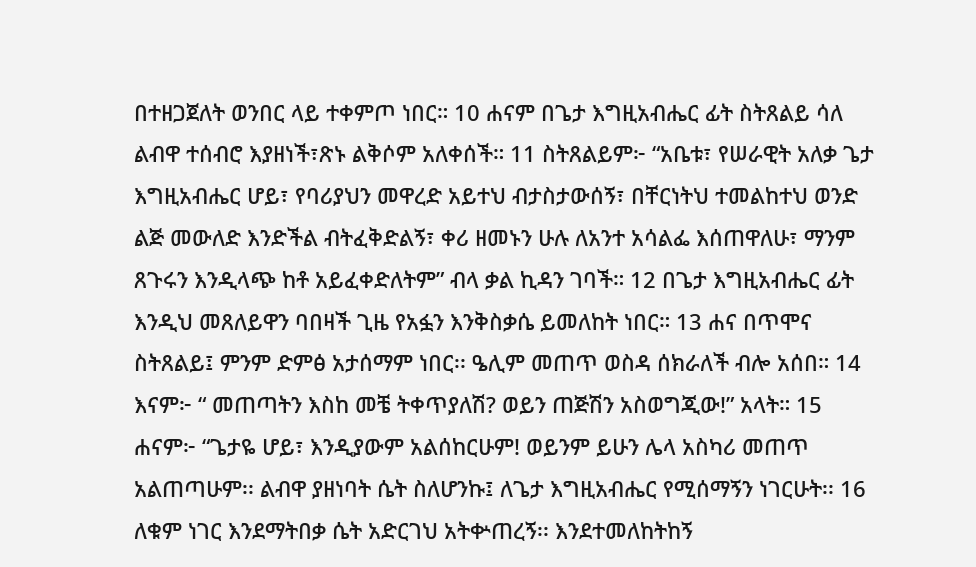በተዘጋጀለት ወንበር ላይ ተቀምጦ ነበር። 10 ሐናም በጌታ እግዚአብሔር ፊት ስትጸልይ ሳለ ልብዋ ተሰብሮ እያዘነች፣ጽኑ ልቅሶም አለቀሰች። 11 ስትጸልይም፦ “አቤቱ፣ የሠራዊት አለቃ ጌታ እግዚአብሔር ሆይ፣ የባሪያህን መዋረድ አይተህ ብታስታውሰኝ፣ በቸርነትህ ተመልከተህ ወንድ ልጅ መውለድ እንድችል ብትፈቅድልኝ፣ ቀሪ ዘመኑን ሁሉ ለአንተ አሳልፌ እሰጠዋለሁ፣ ማንም ጸጉሩን እንዲላጭ ከቶ አይፈቀድለትም” ብላ ቃል ኪዳን ገባች። 12 በጌታ እግዚአብሔር ፊት እንዲህ መጸለይዋን ባበዛች ጊዜ የአፏን እንቅስቃሴ ይመለከት ነበር። 13 ሐና በጥሞና ስትጸልይ፤ ምንም ድምፅ አታሰማም ነበር፡፡ ዔሊም መጠጥ ወስዳ ሰክራለች ብሎ አሰበ። 14 እናም፦ “ መጠጣትን እስከ መቼ ትቀጥያለሽ? ወይን ጠጅሽን አስወግጂው!” አላት። 15 ሐናም፦ “ጌታዬ ሆይ፣ እንዲያውም አልሰከርሁም! ወይንም ይሁን ሌላ አስካሪ መጠጥ አልጠጣሁም፡፡ ልብዋ ያዘነባት ሴት ስለሆንኩ፤ ለጌታ እግዚአብሔር የሚሰማኝን ነገርሁት፡፡ 16 ለቁም ነገር እንደማትበቃ ሴት አድርገህ አትቍጠረኝ፡፡ እንደተመለከትከኝ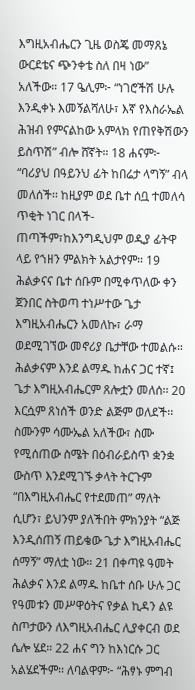እግዚአብሔርን ጊዜ ወስጄ መማጸኔ ውርደቴና ጭንቀቴ ስለ በዛ ነው” አለችው። 17 ዔሊም፦ “ነገሮችሽ ሁሉ እንዲቀኑ እመኝልሻለሁ፣ እኛ የእስራኤል ሕዝብ የምናልከው አምላክ የጠየቅሽውን ይስጥሽ” ብሎ ሸኛት። 18 ሐናም፦ “ባሪያህ በዓይንህ ፊት ከበሬታ ላግኝ” ብላ መለሰች፡፡ ከዚያም ወደ ቤተ ሰቧ ተመለሳ ጥቂት ነገር በላች-ጠጣችም፣ከእንግዲህም ወዲያ ፊትዋ ላይ የኀዘን ምልክት አልታየም። 19 ሕልቃናና ቤተ ሰቡም በሚቀጥለው ቀን ጀንበር ስትወጣ ተነሥተው ጌታ እግዚአብሔርን አመለኩ፣ ራማ ወደሚገኘው መኖሪያ ቤታቸው ተመልሱ። ሕልቃናም እንደ ልማዱ ከሐና ጋር ተኛ፤ ጌታ እግዚአብሔርም ጸሎቷን መለሰ፡፡ 20 እርሷም ጸነሰች ወንድ ልጅም ወለደች፡፡ ስሙንም ሳሙኤል አለችው፣ ስሙ የሚሰጠው ስሜት በዕብራይስጥ ቋንቋ ውስጥ እንደሚገኙ ቃላት ትርጉም “በእግዚአብሔር የተደመጠ” ማለት ሲሆን፣ ይህንም ያለችበት ምክንያት “ልጅ እንዲሰጠኝ ጠይቄው ጌታ እግዚአብሔር ሰማኝ” ማለቷ ነው። 21 በቀጣዩ ዓመት ሕልቃና እንደ ልማዱ ከቤተ ሰቡ ሁሉ ጋር የዓመቱን መሥዋዕትና የቃል ኪዳን ልዩ ስጦታውን ለእግዚአብሔር ሊያቀርብ ወደ ሴሎ ሄደ። 22 ሐና ግን ከእነርሱ ጋር አልሄደችም፡፡ ለባልዋም፦ “ሕፃኑ ምግብ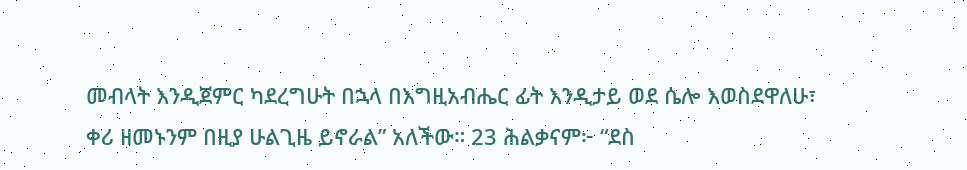መብላት እንዲጀምር ካደረግሁት በኋላ በእግዚአብሔር ፊት እንዲታይ ወደ ሴሎ እወስደዋለሁ፣ ቀሪ ዘመኑንም በዚያ ሁልጊዜ ይኖራል” አለችው። 23 ሕልቃናም፦ “ደስ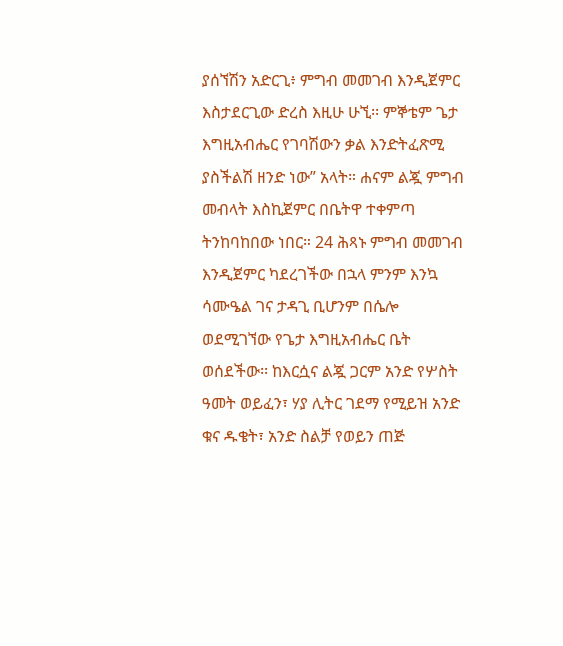ያሰኘሽን አድርጊ፥ ምግብ መመገብ እንዲጀምር እስታደርጊው ድረስ እዚሁ ሁኚ፡፡ ምኞቴም ጌታ እግዚአብሔር የገባሽውን ቃል እንድትፈጽሚ ያስችልሽ ዘንድ ነው” አላት። ሐናም ልጇ ምግብ መብላት እስኪጀምር በቤትዋ ተቀምጣ ትንከባከበው ነበር። 24 ሕጻኑ ምግብ መመገብ እንዲጀምር ካደረገችው በኋላ ምንም እንኳ ሳሙዔል ገና ታዳጊ ቢሆንም በሴሎ ወደሚገኘው የጌታ እግዚአብሔር ቤት ወሰደችው፡፡ ከእርሷና ልጇ ጋርም አንድ የሦስት ዓመት ወይፈን፣ ሃያ ሊትር ገደማ የሚይዝ አንድ ቁና ዱቄት፣ አንድ ስልቻ የወይን ጠጅ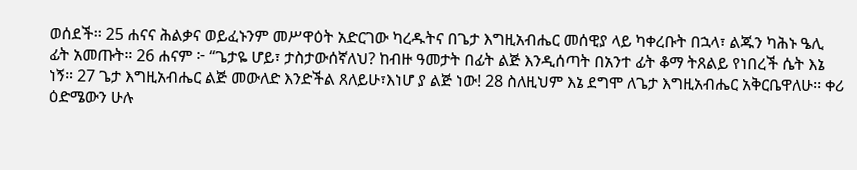ወሰደች፡፡ 25 ሐናና ሕልቃና ወይፈኑንም መሥዋዕት አድርገው ካረዱትና በጌታ እግዚአብሔር መሰዊያ ላይ ካቀረቡት በኋላ፣ ልጁን ካሕኑ ዔሊ ፊት አመጡት። 26 ሐናም ፦ “ጌታዬ ሆይ፣ ታስታውሰኛለህ? ከብዙ ዓመታት በፊት ልጅ እንዲሰጣት በአንተ ፊት ቆማ ትጸልይ የነበረች ሴት እኔ ነኝ። 27 ጌታ እግዚአብሔር ልጅ መውለድ እንድችል ጸለይሁ፣እነሆ ያ ልጅ ነው! 28 ስለዚህም እኔ ደግሞ ለጌታ እግዚአብሔር አቅርቤዋለሁ፡፡ ቀሪ ዕድሜውን ሁሉ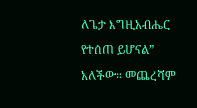ለጌታ እግዚአብሔር የተሰጠ ይሆናል” አለችው። መጨረሻም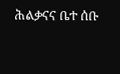ሕልቃናና ቤተ ሰቡ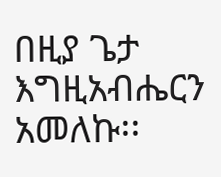በዚያ ጌታ እግዚአብሔርን አመለኩ፡፡